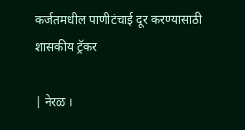कर्जतमधील पाणीटंचाई दूर करण्यासाठी शासकीय ट्रॅकर

| नेरळ ।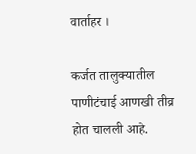वार्ताहर ।

कर्जत तालुक्यातील पाणीटंचाई आणखी तीव्र होत चालली आहे.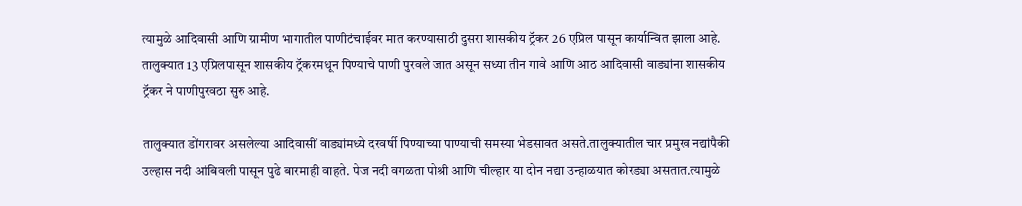त्यामुळे आदिवासी आणि ग्रामीण भागातील पाणीटंचाईवर मात करण्यासाठी दुसरा शासकीय ट्रॅकर 26 एप्रिल पासून कार्यान्वित झाला आहे. तालुक्यात 13 एप्रिलपासून शासकीय ट्रॅकरमधून पिण्याचे पाणी पुरवले जात असून सध्या तीन गावे आणि आठ आदिवासी वाड्यांना शासकीय ट्रॅकर ने पाणीपुरवठा सुरु आहे.

तालुक्यात डोंगरावर असलेल्या आदिवासीं वाड्यांमध्ये दरवर्षी पिण्याच्या पाण्याची समस्या भेडसावत असते.तालुक्यातील चार प्रमुख नद्यांपैकी उल्हास नदी आंबिवली पासून पुढे बारमाही वाहते. पेज नदी वगळता पोश्री आणि चील्हार या दोन नद्या उन्हाळयात कोरड्या असतात.त्यामुळे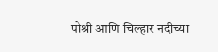पोश्री आणि चिल्हार नदीच्या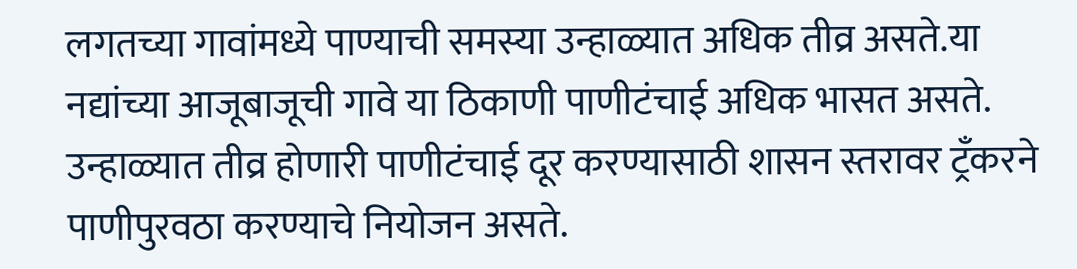लगतच्या गावांमध्ये पाण्याची समस्या उन्हाळ्यात अधिक तीव्र असते.या नद्यांच्या आजूबाजूची गावे या ठिकाणी पाणीटंचाई अधिक भासत असते. उन्हाळ्यात तीव्र होणारी पाणीटंचाई दूर करण्यासाठी शासन स्तरावर ट्रँकरने पाणीपुरवठा करण्याचे नियोजन असते.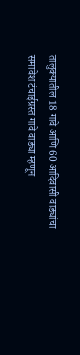तालुक्यातील 18 गावे आणि 60 आदिवासी वाड्यांचा समावेश टंचाईग्रस्त गावे वाड्या म्हणून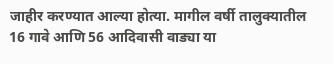जाहीर करण्यात आल्या होत्या. मागील वर्षी तालुक्यातील 16 गावे आणि 56 आदिवासी वाड्या या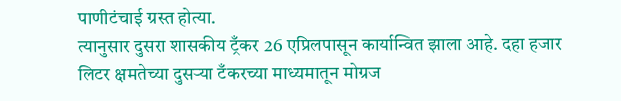पाणीटंचाई ग्रस्त होत्या.
त्यानुसार दुसरा शासकीय ट्रँकर 26 एप्रिलपासून कार्यान्वित झाला आहे. दहा हजार लिटर क्षमतेच्या दुसर्‍या टँकरच्या माध्यमातून मोग्रज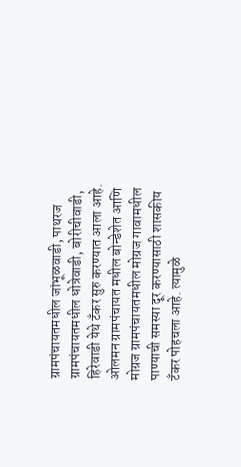ग्रामपंचायतमधील जांभूळवाडी, पाथरज ग्रामपंचायतमधील धोत्रेवाडी, बोरीचीवाडी, हिरेवाडी येथे टँकर सुरु करण्यात आला आहे. ओलमन ग्रामपंचायत मधील बोन्डेशेत आणि मोग्रज ग्रामपंचायतमधील मोग्रज गावामधील पाण्याची समस्या दूर करण्यासाठी शासकीय टँकर पोहचला आहे. त्यामुळे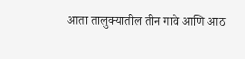आता तालुक्यातील तीन गावे आणि आठ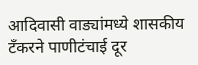आदिवासी वाड्यांमध्ये शासकीय टँकरने पाणीटंचाई दूर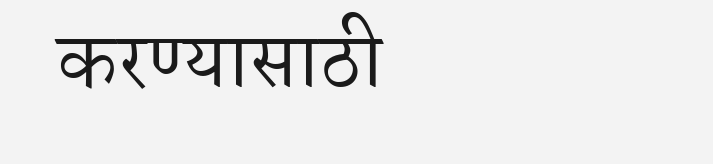करण्यासाठी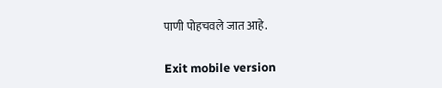पाणी पोहचवले जात आहे.

Exit mobile version